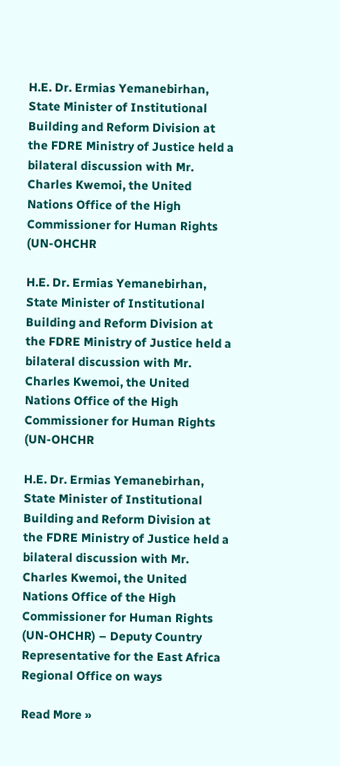H.E. Dr. Ermias Yemanebirhan, State Minister of Institutional Building and Reform Division at the FDRE Ministry of Justice held a bilateral discussion with Mr. Charles Kwemoi, the United Nations Office of the High Commissioner for Human Rights (UN-OHCHR

H.E. Dr. Ermias Yemanebirhan, State Minister of Institutional Building and Reform Division at the FDRE Ministry of Justice held a bilateral discussion with Mr. Charles Kwemoi, the United Nations Office of the High Commissioner for Human Rights (UN-OHCHR

H.E. Dr. Ermias Yemanebirhan, State Minister of Institutional Building and Reform Division at the FDRE Ministry of Justice held a bilateral discussion with Mr. Charles Kwemoi, the United Nations Office of the High Commissioner for Human Rights (UN-OHCHR) – Deputy Country Representative for the East Africa Regional Office on ways

Read More »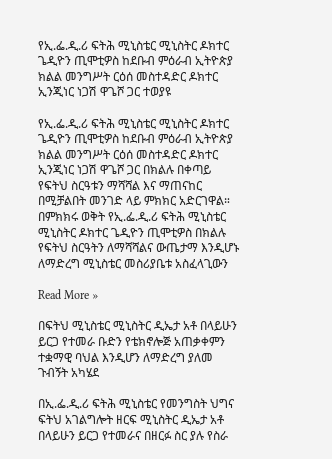የኢ.ፌ.ዲ.ሪ ፍትሕ ሚኒስቴር ሚኒስትር ዶክተር ጌዲዮን ጢሞቲዎስ ከደቡብ ምዕራብ ኢትዮጵያ ክልል መንግሥት ርዕሰ መስተዳድር ዶክተር ኢንጂነር ነጋሽ ዋጌሾ ጋር ተወያዩ

የኢ.ፌ.ዲ.ሪ ፍትሕ ሚኒስቴር ሚኒስትር ዶክተር ጌዲዮን ጢሞቲዎስ ከደቡብ ምዕራብ ኢትዮጵያ ክልል መንግሥት ርዕሰ መስተዳድር ዶክተር ኢንጂነር ነጋሽ ዋጌሾ ጋር በክልሉ በቀጣይ የፍትህ ስርዓቱን ማሻሻል እና ማጠናከር በሚቻልበት መንገድ ላይ ምክክር አድርገዋል። በምክክሩ ወቅት የኢ.ፌ.ዲ.ሪ ፍትሕ ሚኒስቴር ሚኒስትር ዶክተር ጌዲዮን ጢሞቲዎስ በክልሉ የፍትህ ስርዓትን ለማሻሻልና ውጤታማ እንዲሆኑ ለማድረግ ሚኒስቴር መስሪያቤቱ አስፈላጊውን

Read More »

በፍትህ ሚኒስቴር ሚኒስትር ዲኤታ አቶ በላይሁን ይርጋ የተመራ ቡድን የቴክኖሎጅ አጠቃቀምን ተቋማዊ ባህል እንዲሆን ለማድረግ ያለመ ጉብኝት አካሄደ

በኢ.ፌ.ዲ.ሪ ፍትሕ ሚኒስቴር የመንግስት ህግና ፍትህ አገልግሎት ዘርፍ ሚኒስትር ዲኤታ አቶ በላይሁን ይርጋ የተመራና በዘርፉ ስር ያሉ የስራ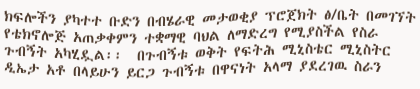ክፍሎችን ያካተተ ቡድን በብሄራዊ መታወቂያ ፕሮጀክት ፅ/ቤት በመገኘት የቴክኖሎጅ አጠቃቀምን ተቋማዊ ባህል ለማድረግ የሚያስችል የስራ ጉብኝት አካሂዷል፡፡  በጉብኝቱ ወቅት የፍትሕ ሚኒስቴር ሚኒስትር ዲኤታ አቶ በላይሁን ይርጋ ጉብኝቱ በዋናነት አላማ ያደረገዉ ስራን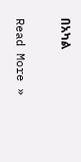በአካል

Read More »